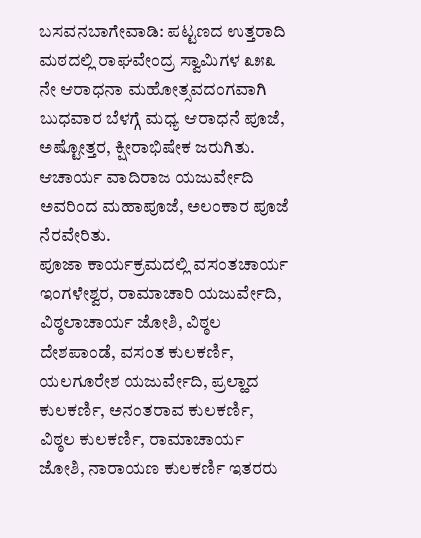ಬಸವನಬಾಗೇವಾಡಿ: ಪಟ್ಟಣದ ಉತ್ತರಾದಿ ಮಠದಲ್ಲಿ ರಾಘವೇಂದ್ರ ಸ್ವಾಮಿಗಳ ೩೫೩ ನೇ ಆರಾಧನಾ ಮಹೋತ್ಸವದಂಗವಾಗಿ ಬುಧವಾರ ಬೆಳಗ್ಗೆ ಮಧ್ಯ ಆರಾಧನೆ ಪೂಜೆ, ಅಷ್ಟೋತ್ತರ, ಕ್ಷೀರಾಭಿಷೇಕ ಜರುಗಿತು. ಆಚಾರ್ಯ ವಾದಿರಾಜ ಯಜುರ್ವೇದಿ ಅವರಿಂದ ಮಹಾಪೂಜೆ, ಅಲಂಕಾರ ಪೂಜೆ ನೆರವೇರಿತು.
ಪೂಜಾ ಕಾರ್ಯಕ್ರಮದಲ್ಲಿ ವಸಂತಚಾರ್ಯ ಇಂಗಳೇಶ್ವರ, ರಾಮಾಚಾರಿ ಯಜುರ್ವೇದಿ, ವಿಠ್ಠಲಾಚಾರ್ಯ ಜೋಶಿ, ವಿಠ್ಠಲ ದೇಶಪಾಂಡೆ, ವಸಂತ ಕುಲಕರ್ಣಿ, ಯಲಗೂರೇಶ ಯಜುರ್ವೇದಿ, ಪ್ರಲ್ಹಾದ ಕುಲಕರ್ಣಿ, ಅನಂತರಾವ ಕುಲಕರ್ಣಿ, ವಿಠ್ಠಲ ಕುಲಕರ್ಣಿ, ರಾಮಾಚಾರ್ಯ ಜೋಶಿ, ನಾರಾಯಣ ಕುಲಕರ್ಣಿ ಇತರರು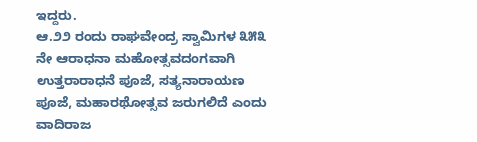ಇದ್ದರು.
ಆ.೨೨ ರಂದು ರಾಘವೇಂದ್ರ ಸ್ವಾಮಿಗಳ ೩೫೩ ನೇ ಆರಾಧನಾ ಮಹೋತ್ಸವದಂಗವಾಗಿ ಉತ್ತರಾರಾಧನೆ ಪೂಜೆ, ಸತ್ಯನಾರಾಯಣ ಪೂಜೆ, ಮಹಾರಥೋತ್ಸವ ಜರುಗಲಿದೆ ಎಂದು ವಾದಿರಾಜ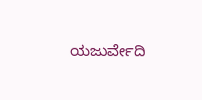ಯಜುರ್ವೇದಿ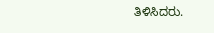ತಿಳಿಸಿದರು.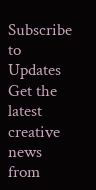Subscribe to Updates
Get the latest creative news from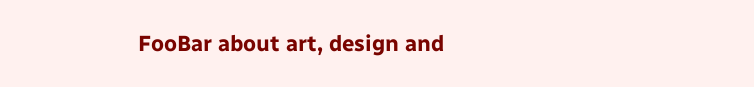FooBar about art, design and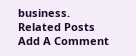business.
Related Posts
Add A Comment